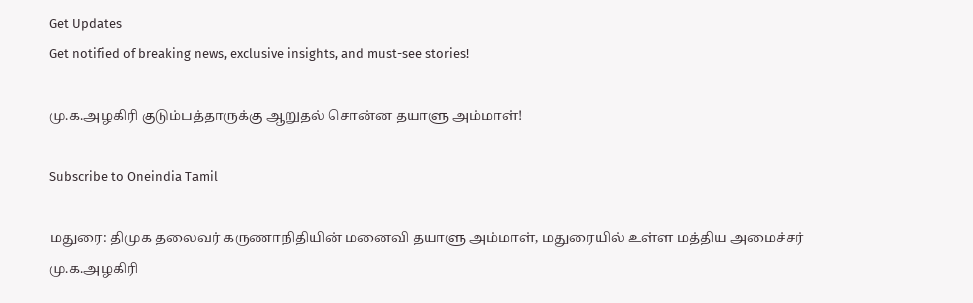Get Updates
Get notified of breaking news, exclusive insights, and must-see stories!

மு.க.அழகிரி குடும்பத்தாருக்கு ஆறுதல் சொன்ன தயாளு அம்மாள்!

Subscribe to Oneindia Tamil

மதுரை: திமுக தலைவர் கருணாநிதியின் மனைவி தயாளு அம்மாள், மதுரையில் உள்ள மத்திய அமைச்சர் மு.க.அழகிரி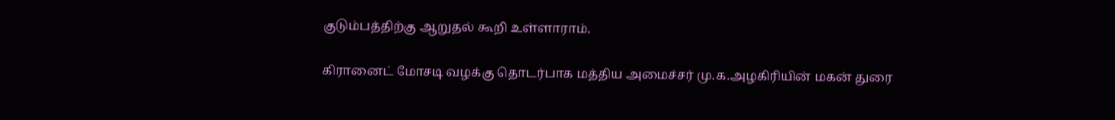குடும்பத்திற்கு ஆறுதல் கூறி உள்ளாராம்.

கிரானைட் மோசடி வழக்கு தொடர்பாக மத்திய அமைச்சர் மு.க.அழகிரியின் மகன் துரை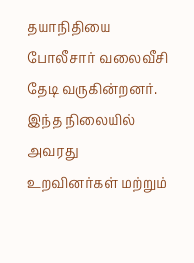தயாநிதியை போலீசார் வலைவீசி தேடி வருகின்றனர். இந்த நிலையில் அவரது உறவினர்கள் மற்றும்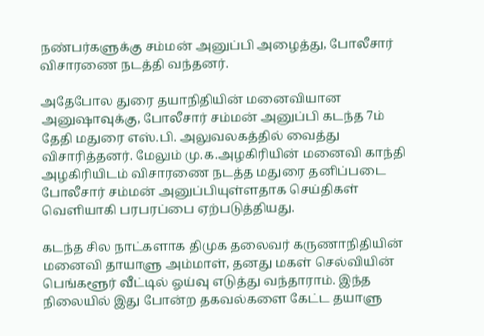நண்பர்களுக்கு சம்மன் அனுப்பி அழைத்து, போலீசார் விசாரணை நடத்தி வந்தனர்.

அதேபோல துரை தயாநிதியின் மனைவியான அனுஷாவுக்கு, போலீசார் சம்மன் அனுப்பி கடந்த 7ம் தேதி மதுரை எஸ்.பி. அலுவலகத்தில் வைத்து விசாரித்தனர். மேலும் மு.க.அழகிரியின் மனைவி காந்தி அழகிரியிடம் விசாரணை நடத்த மதுரை தனிப்படை போலீசார் சம்மன் அனுப்பியுள்ளதாக செய்திகள் வெளியாகி பரபரப்பை ஏற்படுத்தியது.

கடந்த சில நாட்களாக திமுக தலைவர் கருணாநிதியின் மனைவி தாயாளு அம்மாள், தனது மகள் செல்வியின் பெங்களூர் வீட்டில் ஓய்வு எடுத்து வந்தாராம். இந்த நிலையில் இது போன்ற தகவல்களை கேட்ட தயாளு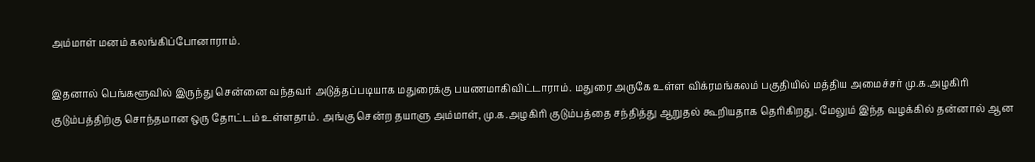அம்மாள் மனம் கலங்கிப்போனாராம்.

இதனால் பெங்களூவில் இருந்து சென்னை வந்தவர் அடுத்தப்படியாக மதுரைக்கு பயணமாகிவிட்டாராம். மதுரை அருகே உள்ள விக்ரமங்கலம் பகுதியில் மத்திய அமைச்சர் மு.க.அழகிரி குடும்பத்திற்கு சொந்தமான ஒரு தோட்டம் உள்ளதாம். அங்கு சென்ற தயாளு அம்மாள், மு.க.அழகிரி குடும்பத்தை சந்தித்து ஆறுதல் கூறியதாக தெரிகிறது. மேலும் இந்த வழக்கில் தன்னால் ஆன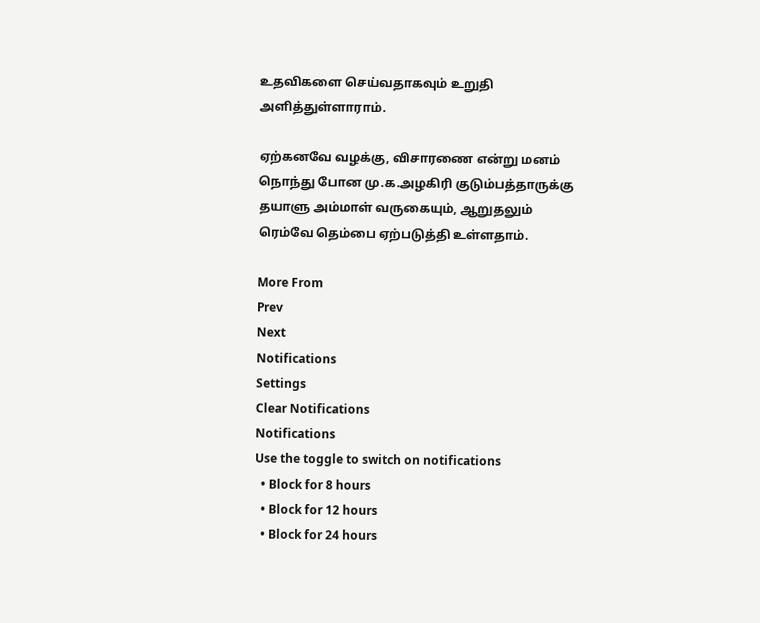உதவிகளை செய்வதாகவும் உறுதி அளித்துள்ளாராம்.

ஏற்கனவே வழக்கு, விசாரணை என்று மனம் நொந்து போன மு.க.அழகிரி குடும்பத்தாருக்கு தயாளு அம்மாள் வருகையும், ஆறுதலும் ரெம்வே தெம்பை ஏற்படுத்தி உள்ளதாம்.

More From
Prev
Next
Notifications
Settings
Clear Notifications
Notifications
Use the toggle to switch on notifications
  • Block for 8 hours
  • Block for 12 hours
  • Block for 24 hours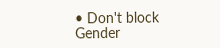• Don't block
Gender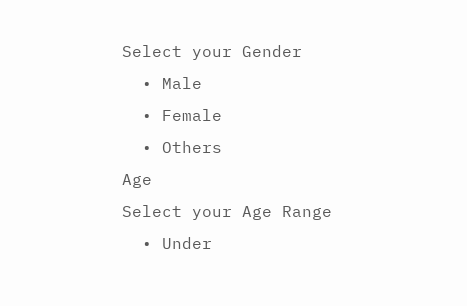Select your Gender
  • Male
  • Female
  • Others
Age
Select your Age Range
  • Under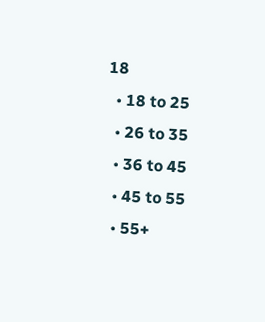18
  • 18 to 25
  • 26 to 35
  • 36 to 45
  • 45 to 55
  • 55+